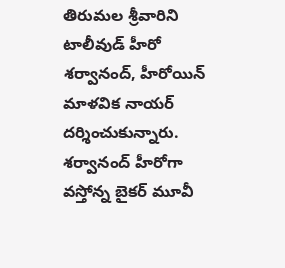తిరుమల శ్రీవారిని టాలీవుడ్ హీరో శర్వానంద్, హీరోయిన్ మాళవిక నాయర్ దర్శించుకున్నారు.
శర్వానంద్ హీరోగా వస్తోన్న బైకర్ మూవీ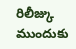రిలీజ్కు ముందుకు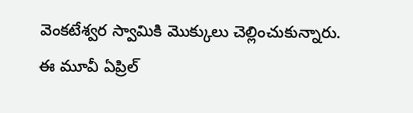వెంకటేశ్వర స్వామికి మొక్కులు చెల్లించుకున్నారు.
ఈ మూవీ ఏప్రిల్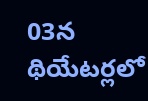03న థియేటర్లలో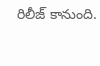రిలీజ్ కానుంది.